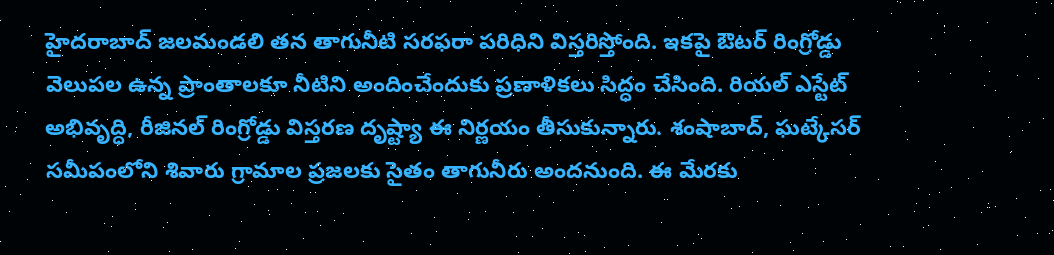హైదరాబాద్ జలమండలి తన తాగునీటి సరఫరా పరిధిని విస్తరిస్తోంది. ఇకపై ఔటర్ రింగ్రోడ్డు వెలుపల ఉన్న ప్రాంతాలకూ నీటిని అందించేందుకు ప్రణాళికలు సిద్ధం చేసింది. రియల్ ఎస్టేట్ అభివృద్ధి, రీజినల్ రింగ్రోడ్డు విస్తరణ దృష్ట్యా ఈ నిర్ణయం తీసుకున్నారు. శంషాబాద్, ఘట్కేసర్ సమీపంలోని శివారు గ్రామాల ప్రజలకు సైతం తాగునీరు అందనుంది. ఈ మేరకు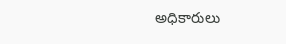అధికారులు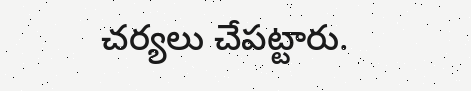చర్యలు చేపట్టారు.